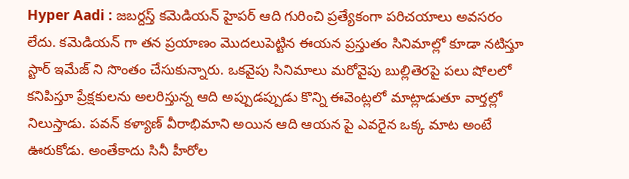Hyper Aadi : జబర్దస్త్ కమెడియన్ హైపర్ ఆది గురించి ప్రత్యేకంగా పరిచయాలు అవసరం లేదు. కమెడియన్ గా తన ప్రయాణం మొదలుపెట్టిన ఈయన ప్రస్తుతం సినిమాల్లో కూడా నటిస్తూ స్టార్ ఇమేజ్ ని సొంతం చేసుకున్నారు. ఒకవైపు సినిమాలు మరోవైపు బుల్లితెరపై పలు షోలలో కనిపిస్తూ ప్రేక్షకులను అలరిస్తున్న ఆది అప్పుడప్పుడు కొన్ని ఈవెంట్లలో మాట్లాడుతూ వార్తల్లో నిలుస్తాడు. పవన్ కళ్యాణ్ వీరాభిమాని అయిన ఆది ఆయన పై ఎవరైన ఒక్క మాట అంటే ఊరుకోడు. అంతేకాదు సినీ హీరోల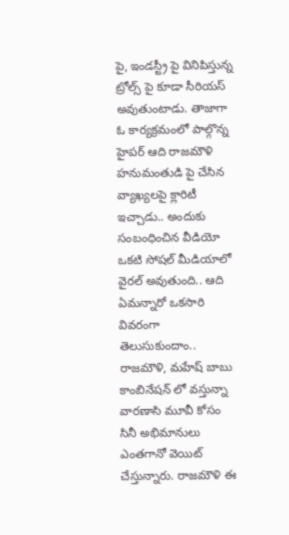పై, ఇండస్ట్రీ పై వినిపిస్తున్న ట్రోల్స్ పై కూడా సీరియస్ అవుతుంటాడు. తాజాగా ఓ కార్యక్రమంలో పాల్గొన్న హైపర్ ఆది రాజమౌళి హనుమంతుడి పై చేసిన వ్యాఖ్యలపై క్లారిటీ ఇచ్చాడు.. అందుకు సంబంధించిన వీడియో ఒకటి సోషల్ మీడియాలో వైరల్ అవుతుంది.. ఆది ఏమన్నారో ఒకసారి వివరంగా తెలుసుకుందాం..
రాజమౌళి, మహేష్ బాబు కాంబినేషన్ లో వస్తున్నా వారణాసి మూవీ కోసం సినీ అభిమానులు ఎంతగానో వెయిట్ చేస్తున్నారు. రాజమౌళి ఈ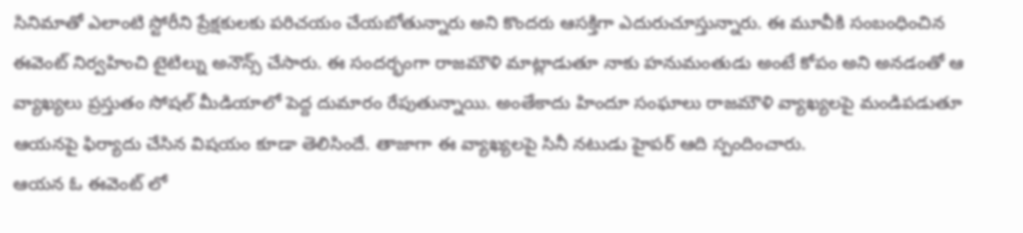సినిమాతో ఎలాంటి స్టోరీని ప్రేక్షకులకు పరిచయం చేయబోతున్నారు అని కొందరు ఆసక్తిగా ఎదురుచూస్తున్నారు. ఈ మూవీకి సంబంధించిన ఈవెంట్ నిర్వహించి టైటిల్ను అనౌన్స్ చేసారు. ఈ సందర్భంగా రాజమౌళి మాట్లాడుతూ నాకు హనుమంతుడు అంటే కోపం అని అనడంతో ఆ వ్యాఖ్యలు ప్రస్తుతం సోషల్ మీడియాలో పెద్ద దుమారం రేపుతున్నాయి. అంతేకాదు హిందూ సంఘాలు రాజమౌళి వ్యాఖ్యలపై మండిపడుతూ ఆయనపై ఫిర్యాదు చేసిన విషయం కూడా తెలిసిందే. తాజాగా ఈ వ్యాఖ్యలపై సినీ నటుడు హైపర్ ఆది స్పందించారు.
ఆయన ఓ ఈవెంట్ లో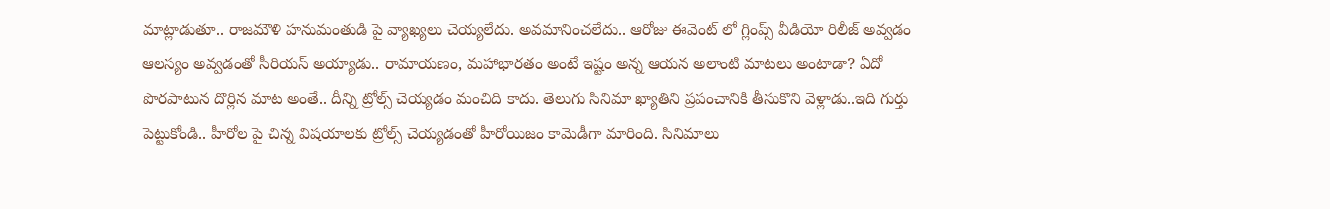మాట్లాడుతూ.. రాజమౌళి హనుమంతుడి పై వ్యాఖ్యలు చెయ్యలేదు. అవమానించలేదు.. ఆరోజు ఈవెంట్ లో గ్లింప్స్ వీడియో రిలీజ్ అవ్వడం ఆలస్యం అవ్వడంతో సీరియస్ అయ్యాడు.. రామాయణం, మహాభారతం అంటే ఇష్టం అన్న ఆయన అలాంటి మాటలు అంటాడా? ఏదో పొరపాటున దొర్లిన మాట అంతే.. దీన్ని ట్రోల్స్ చెయ్యడం మంచిది కాదు. తెలుగు సినిమా ఖ్యాతిని ప్రపంచానికి తీసుకొని వెళ్లాడు..ఇది గుర్తు పెట్టుకోండి.. హీరోల పై చిన్న విషయాలకు ట్రోల్స్ చెయ్యడంతో హీరోయిజం కామెడీగా మారింది. సినిమాలు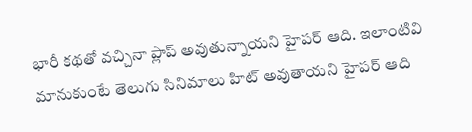భారీ కథతో వచ్చినా ప్లాప్ అవుతున్నాయని హైపర్ ఆది. ఇలాంటివి మానుకుంటే తెలుగు సినిమాలు హిట్ అవుతాయని హైపర్ ఆది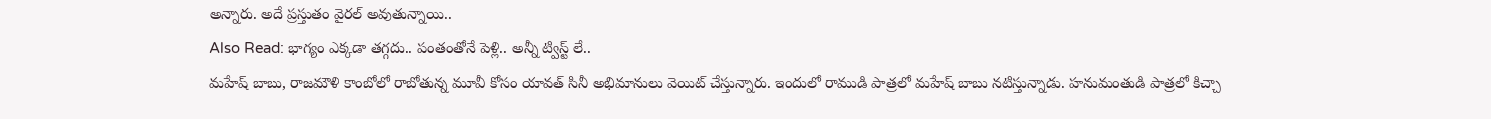అన్నారు. అదే ప్రస్తుతం వైరల్ అవుతున్నాయి..
Also Read: భాగ్యం ఎక్కడా తగ్గదు.. పంతంతోనే పెళ్లి.. అన్నీ ట్విస్ట్ లే..
మహేష్ బాబు, రాజమౌళి కాంబోలో రాబోతున్న మూవీ కోసం యావత్ సినీ అభిమానులు వెయిట్ చేస్తున్నారు. ఇందులో రాముడి పాత్రలో మహేష్ బాబు నటిస్తున్నాడు. హనుమంతుడి పాత్రలో కిచ్చా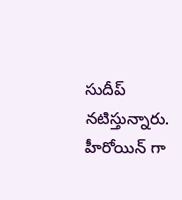సుదీప్ నటిస్తున్నారు. హీరోయిన్ గా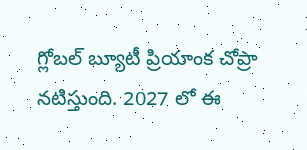గ్లోబల్ బ్యూటీ ప్రియాంక చోప్రా నటిస్తుంది. 2027 లో ఈ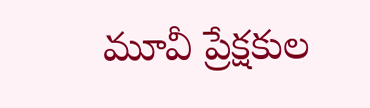మూవీ ప్రేక్షకుల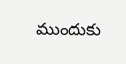ముందుకు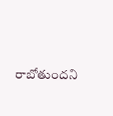రాబోతుందని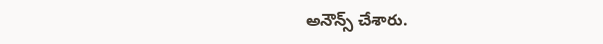అనౌన్స్ చేశారు.